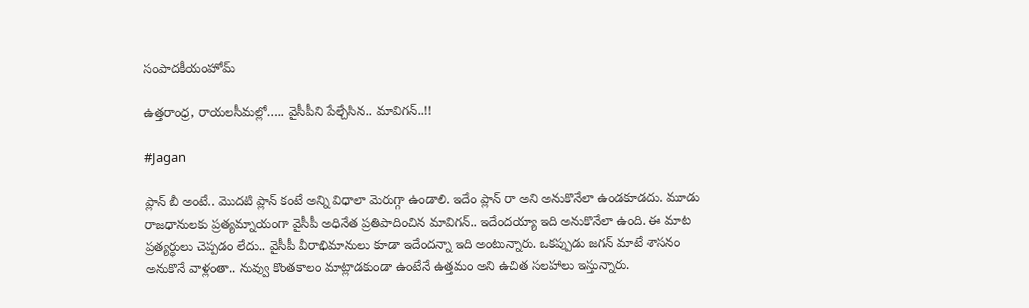సంపాదకీయంహోమ్

ఉత్తరాంధ్ర, రాయలసీమల్లో….. వైసీపీని పేల్చేసిన.. మావిగన్‌..!!

#Jagan

ప్లాన్‌ బీ అంటే.. మొదటి ప్లాన్‌ కంటే అన్ని విధాలా మెరుగ్గా ఉండాలి. ఇదేం ప్లాన్‌ రా అని అనుకొనేలా ఉండకూడదు. మూడు రాజధానులకు ప్రత్యమ్నాయంగా వైసీపీ అధినేత ప్రతిపాదించిన మావిగన్‌.. ఇదేందయ్యా ఇది అనుకొనేలా ఉంది. ఈ మాట ప్రత్యర్ధులు చెప్పడం లేదు.. వైసీపీ వీరాభిమానులు కూడా ఇదేందన్నా ఇది అంటున్నారు. ఒకప్పుడు జగన్‌ మాటే శాసనం అనుకొనే వాళ్లంతా.. నువ్వు కొంతకాలం మాట్లాడకుండా ఉంటేనే ఉత్తమం అని ఉచిత సలహాలు ఇస్తున్నారు.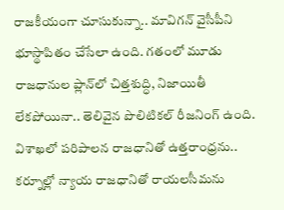రాజకీయంగా చూసుకున్నా.. మావిగన్‌ వైసీపీని భూస్థాపితం చేసేలా ఉంది. గతంలో మూడు రాజధానుల ప్లాన్‌లో చిత్తశుద్ధి, నిజాయితీ లేకపోయినా.. తెలివైన పొలిటికల్ రీజనింగ్‌ ఉంది. విశాఖలో పరిపాలన రాజధానితో ఉత్తరాంధ్రను.. కర్నూల్లో న్యాయ రాజధానితో రాయలసీమను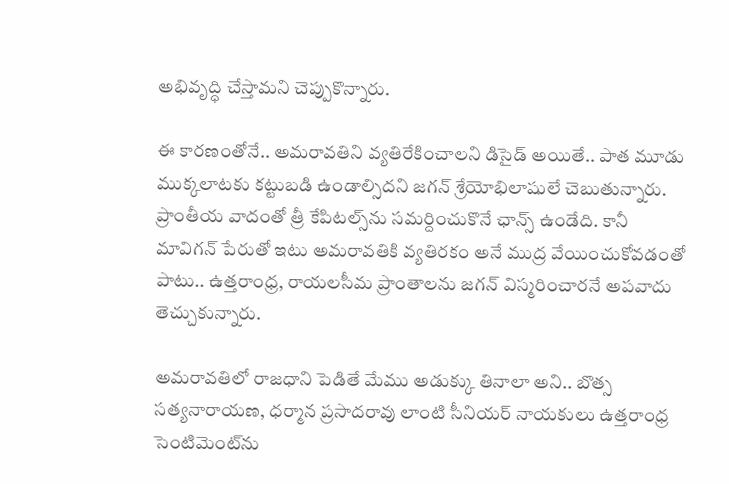అభివృద్ధి చేస్తామని చెప్పుకొన్నారు.

ఈ కారణంతోనే.. అమరావతిని వ్యతిరేకించాలని డిసైడ్ అయితే.. పాత మూడు ముక్కలాటకు కట్టుబడి ఉండాల్సిదని జగన్ శ్రేయోభిలాషులే చెబుతున్నారు. ప్రాంతీయ వాదంతో త్రీ కేపిటల్స్‌ను సమర్దించుకొనే ఛాన్స్ ఉండేది. కానీ మావిగన్‌ పేరుతో ఇటు అమరావతికి వ్యతిరకం అనే ముద్ర వేయించుకోవడంతో పాటు.. ఉత్తరాంధ్ర, రాయలసీమ ప్రాంతాలను జగన్‌ విస్మరించారనే అపవాదు తెచ్చుకున్నారు.

అమరావతిలో రాజధాని పెడితే మేము అడుక్కు తినాలా అని.. బొత్స సత్యనారాయణ, ధర్మాన ప్రసాదరావు లాంటి సీనియర్ నాయకులు ఉత్తరాంధ్ర సెంటిమెంట్‌ను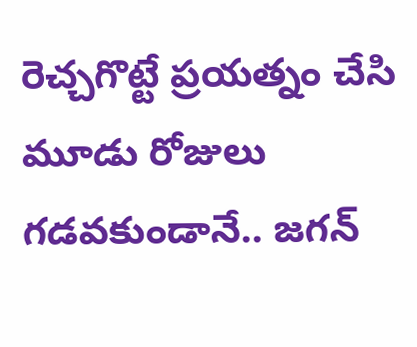రెచ్చగొట్టే ప్రయత్నం చేసి మూడు రోజులు గడవకుండానే.. జగన్‌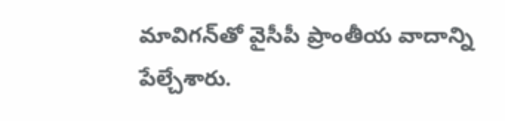మావిగన్‌తో వైసీపీ ప్రాంతీయ వాదాన్ని పేల్చేశారు.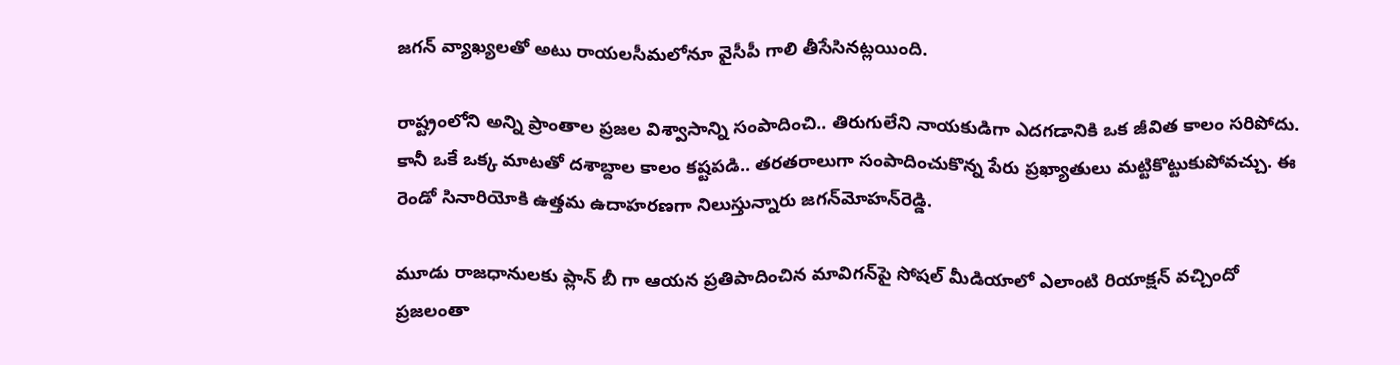జగన్‌ వ్యాఖ్యలతో అటు రాయలసీమలోనూ వైసీపీ గాలి తీసేసినట్లయింది.

రాష్ట్రంలోని అన్ని ప్రాంతాల ప్రజల విశ్వాసాన్ని సంపాదించి.. తిరుగులేని నాయకుడిగా ఎదగడానికి ఒక జీవిత కాలం సరిపోదు. కానీ ఒకే ఒక్క మాటతో దశాబ్దాల కాలం కష్టపడి.. తరతరాలుగా సంపాదించుకొన్న పేరు ప్రఖ్యాతులు మట్టికొట్టుకుపోవచ్చు. ఈ రెండో సినారియోకి ఉత్తమ ఉదాహరణగా నిలుస్తున్నారు జగన్‌మోహన్‌రెడ్డి.

మూడు రాజధానులకు ప్లాన్‌ బీ గా ఆయన ప్రతిపాదించిన మావిగన్‌పై సోషల్‌ మీడియాలో ఎలాంటి రియాక్షన్‌ వచ్చిందో ప్రజలంతా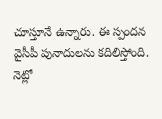చూస్తూనే ఉన్నారు. ఈ స్పందన వైసీపీ పునాదులను కదిలిస్తోంది. నెట్లో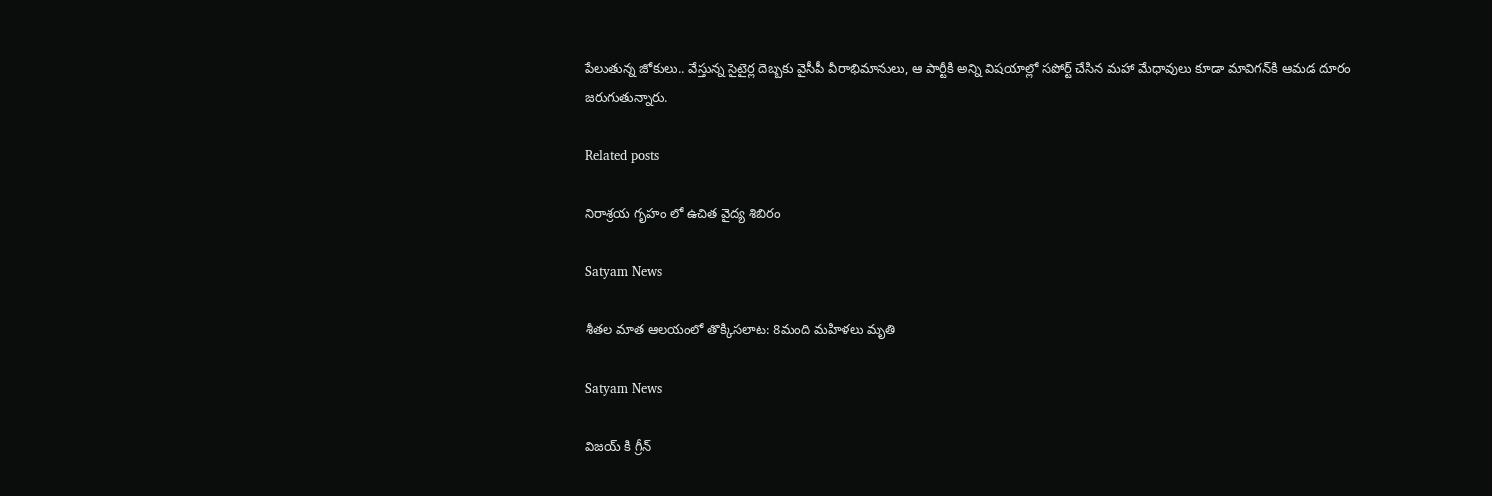పేలుతున్న జోకులు.. వేస్తున్న సైటైర్ల దెబ్బకు వైసీపీ వీరాభిమానులు, ఆ పార్టీకి అన్ని విషయాల్లో సపోర్ట్‌ చేసిన మహా మేధావులు కూడా మావిగన్‌కి ఆమడ దూరం జరుగుతున్నారు.

Related posts

నిరాశ్రయ గృహం లో ఉచిత వైద్య శిబిరం

Satyam News

శీతల మాత ఆలయంలో తొక్కిసలాట: 8మంది మహిళలు మృతి

Satyam News

విజయ్ కి గ్రీన్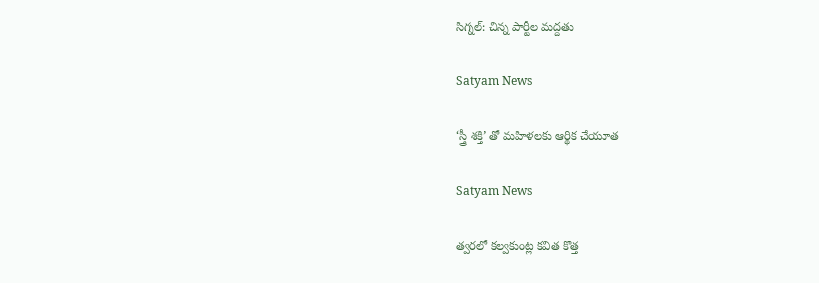సిగ్నల్: చిన్న పార్టీల మద్దతు

Satyam News

‘స్త్రీ శక్తి’ తో మహిళలకు ఆర్థిక చేయూత

Satyam News

త్వరలో కల్వకుంట్ల కవిత కొత్త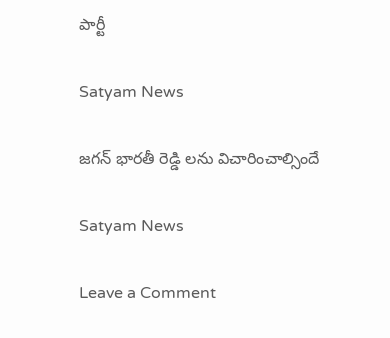పార్టీ

Satyam News

జగన్ భారతీ రెడ్డి లను విచారించాల్సిందే

Satyam News

Leave a Comment